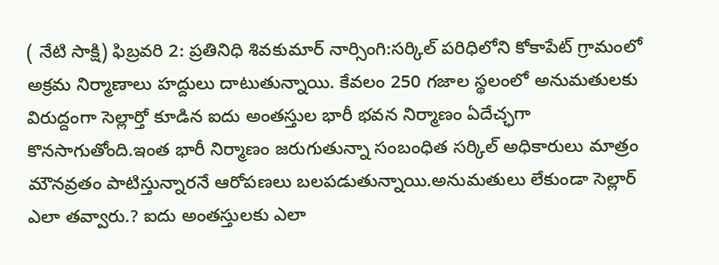( నేటి సాక్షి) ఫిబ్రవరి 2: ప్రతినిధి శివకుమార్ నార్సింగి:సర్కిల్ పరిధిలోని కోకాపేట్ గ్రామంలో అక్రమ నిర్మాణాలు హద్దులు దాటుతున్నాయి. కేవలం 250 గజాల స్థలంలో అనుమతులకు విరుద్దంగా సెల్లార్తో కూడిన ఐదు అంతస్తుల భారీ భవన నిర్మాణం ఏదేచ్ఛగా కొనసాగుతోంది.ఇంత భారీ నిర్మాణం జరుగుతున్నా సంబంధిత సర్కిల్ అధికారులు మాత్రం మౌనవ్రతం పాటిస్తున్నారనే ఆరోపణలు బలపడుతున్నాయి.అనుమతులు లేకుండా సెల్లార్ ఎలా తవ్వారు.? ఐదు అంతస్తులకు ఎలా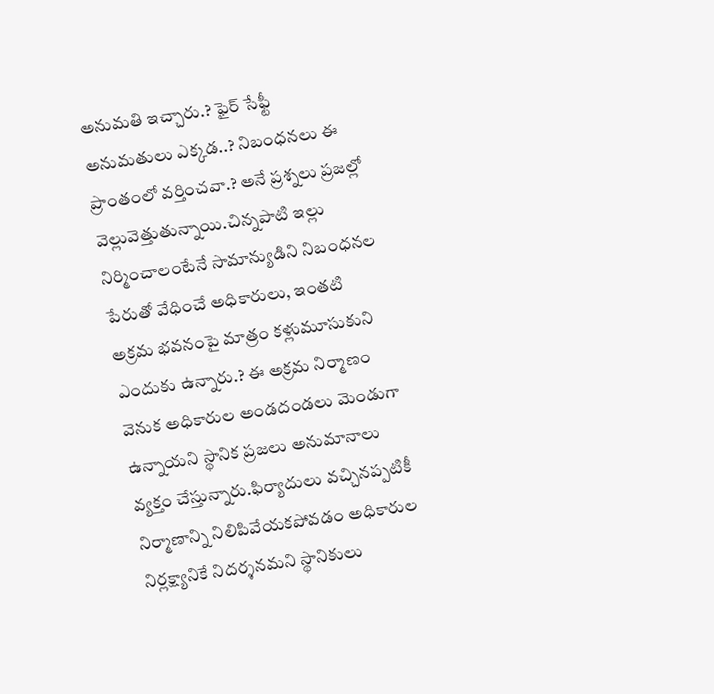అనుమతి ఇచ్చారు.? ఫైర్ సేఫ్టీ అనుమతులు ఎక్కడ..? నిబంధనలు ఈ ప్రాంతంలో వర్తించవా.? అనే ప్రశ్నలు ప్రజల్లో వెల్లువెత్తుతున్నాయి.చిన్నపాటి ఇల్లు నిర్మించాలంటేనే సామాన్యుడిని నిబంధనల పేరుతో వేధించే అధికారులు, ఇంతటి అక్రమ భవనంపై మాత్రం కళ్లుమూసుకుని ఎందుకు ఉన్నారు.? ఈ అక్రమ నిర్మాణం వెనుక అధికారుల అండదండలు మెండుగా ఉన్నాయని స్థానిక ప్రజలు అనుమానాలు వ్యక్తం చేస్తున్నారు.ఫిర్యాదులు వచ్చినప్పటికీ నిర్మాణాన్ని నిలిపివేయకపోవడం అధికారుల నిర్లక్ష్యానికే నిదర్శనమని స్థానికులు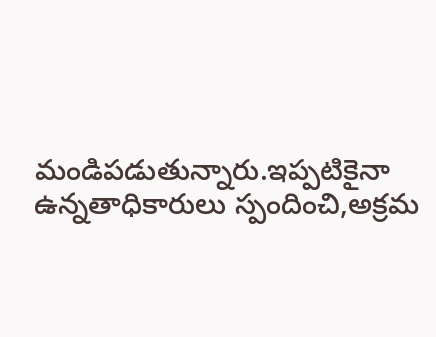మండిపడుతున్నారు.ఇప్పటికైనా ఉన్నతాధికారులు స్పందించి,అక్రమ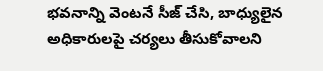భవనాన్ని వెంటనే సీజ్ చేసి, బాధ్యులైన అధికారులపై చర్యలు తీసుకోవాలని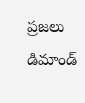ప్రజలు డిమాండ్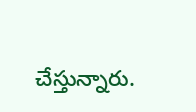చేస్తున్నారు.